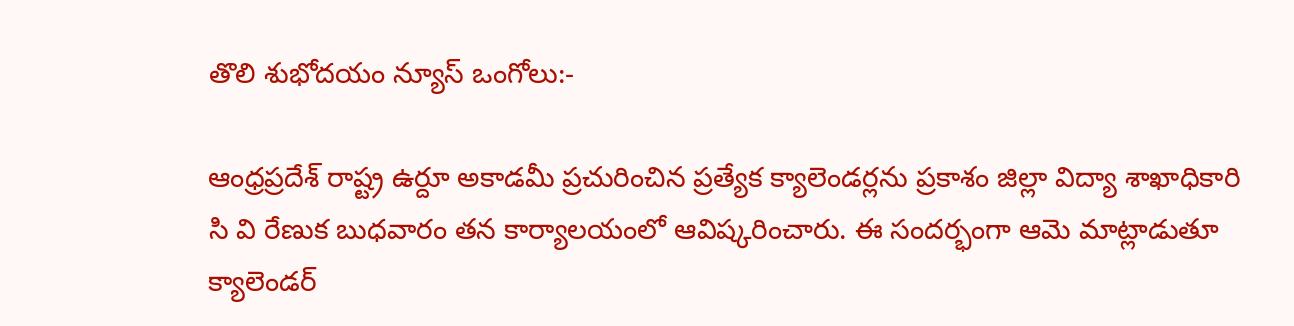తొలి శుభోదయం న్యూస్ ఒంగోలు:-

ఆంధ్రప్రదేశ్ రాష్ట్ర ఉర్దూ అకాడమీ ప్రచురించిన ప్రత్యేక క్యాలెండర్లను ప్రకాశం జిల్లా విద్యా శాఖాధికారి సి వి రేణుక బుధవారం తన కార్యాలయంలో ఆవిష్కరించారు. ఈ సందర్భంగా ఆమె మాట్లాడుతూ క్యాలెండర్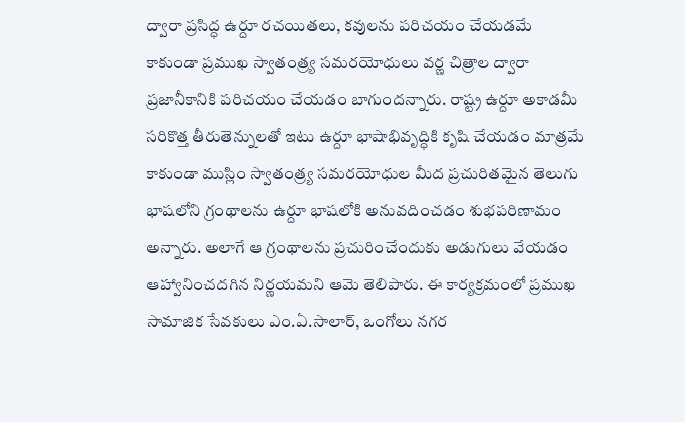ద్వారా ప్రసిద్ధ ఉర్దూ రచయితలు, కవులను పరిచయం చేయడమే కాకుండా ప్రముఖ స్వాతంత్ర్య సమరయోధులు వర్ణ చిత్రాల ద్వారా ప్రజానీకానికి పరిచయం చేయడం బాగుందన్నారు. రాష్ట్ర ఉర్దూ అకాడమీ సరికొత్త తీరుతెన్నులతో ఇటు ఉర్దూ భాషాభివృద్ధికి కృషి చేయడం మాత్రమే కాకుండా ముస్లిం స్వాతంత్ర్య సమరయోధుల మీద ప్రచురితమైన తెలుగు భాషలోని గ్రంథాలను ఉర్దూ భాషలోకి అనువదించడం శుభపరిణామం అన్నారు. అలాగే ఆ గ్రంథాలను ప్రచురించేందుకు అడుగులు వేయడం ఆహ్వానించదగిన నిర్ణయమని ఆమె తెలిపారు. ఈ కార్యక్రమంలో ప్రముఖ సామాజిక సేవకులు ఎం.ఏ.సాలార్, ఒంగోలు నగర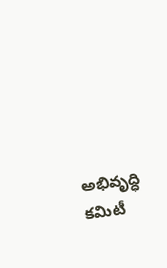అభివృద్ధి కమిటీ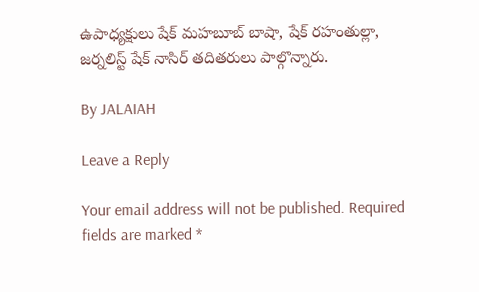ఉపాధ్యక్షులు షేక్ మహబూబ్ బాషా, షేక్ రహంతుల్లా, జర్నలిస్ట్ షేక్ నాసిర్ తదితరులు పాల్గొన్నారు.

By JALAIAH

Leave a Reply

Your email address will not be published. Required fields are marked *